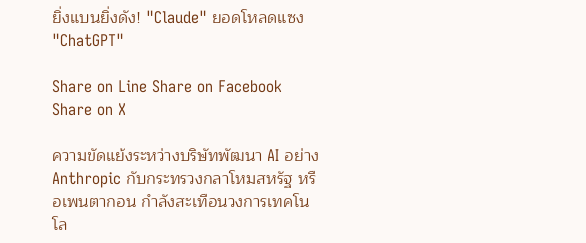ยิ่งแบนยิ่งดัง! "Claude" ยอดโหลดแซง "ChatGPT"

Share on Line Share on Facebook Share on X

ความขัดแย้งระหว่างบริษัทพัฒนา AI อย่าง Anthropic กับกระทรวงกลาโหมสหรัฐ หรือเพนตากอน กำลังสะเทือนวงการเทคโนโล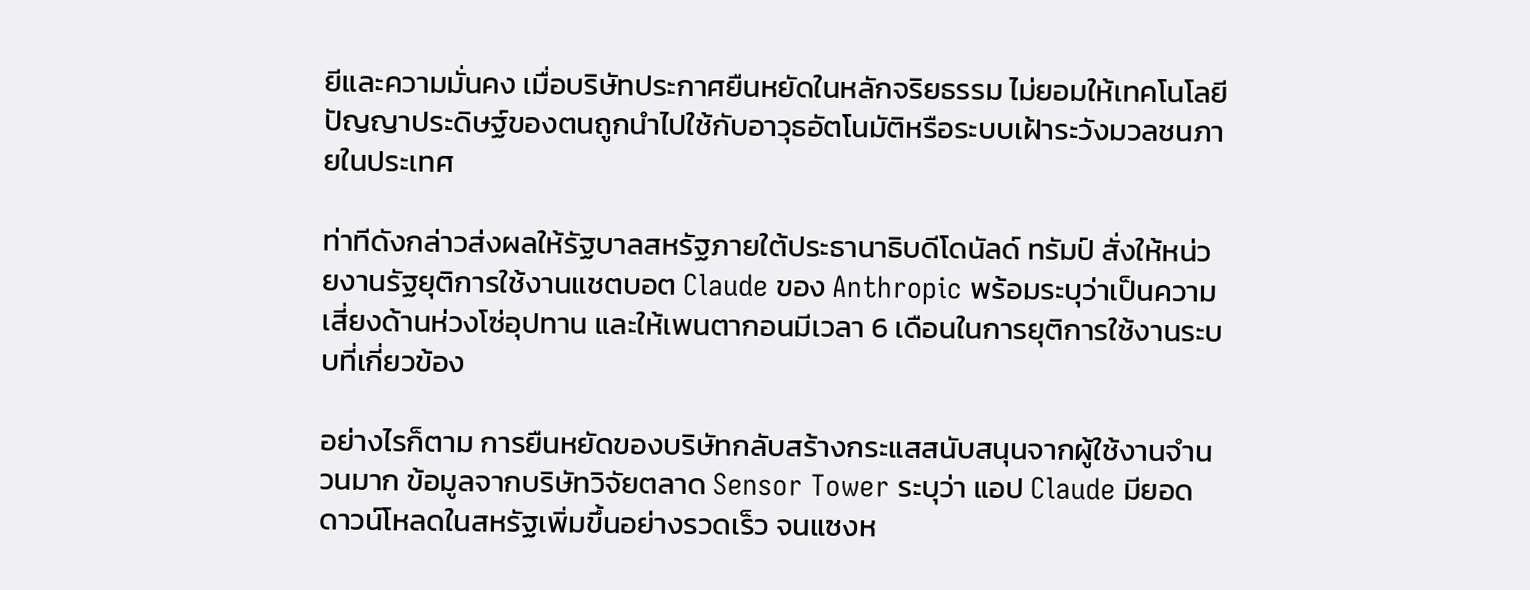ยีและความมั่นคง เมื่อบริษัทประกาศยืนหยัดในหลักจริยธรรม ไม่ยอมให้เทคโนโลยีปัญญาประดิษฐ์ของตนถูกนำไปใช้กับอาวุธอัตโนมัติหรือระบบเฝ้าระวังมวลชนภายในประเทศ

ท่าทีดังกล่าวส่งผลให้รัฐบาลสหรัฐภายใต้ประธานาธิบดีโดนัลด์ ทรัมป์ สั่งให้หน่วยงานรัฐยุติการใช้งานแชตบอต Claude ของ Anthropic พร้อมระบุว่าเป็นความเสี่ยงด้านห่วงโซ่อุปทาน และให้เพนตากอนมีเวลา 6 เดือนในการยุติการใช้งานระบบที่เกี่ยวข้อง

อย่างไรก็ตาม การยืนหยัดของบริษัทกลับสร้างกระแสสนับสนุนจากผู้ใช้งานจำนวนมาก ข้อมูลจากบริษัทวิจัยตลาด Sensor Tower ระบุว่า แอป Claude มียอดดาวน์โหลดในสหรัฐเพิ่มขึ้นอย่างรวดเร็ว จนแซงห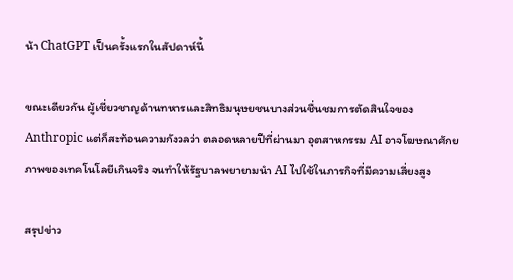น้า ChatGPT เป็นครั้งแรกในสัปดาห์นี้

ขณะเดียวกัน ผู้เชี่ยวชาญด้านทหารและสิทธิมนุษยชนบางส่วนชื่นชมการตัดสินใจของ Anthropic แต่ก็สะท้อนความกังวลว่า ตลอดหลายปีที่ผ่านมา อุตสาหกรรม AI อาจโฆษณาศักยภาพของเทคโนโลยีเกินจริง จนทำให้รัฐบาลพยายามนำ AI ไปใช้ในภารกิจที่มีความเสี่ยงสูง

สรุปข่าว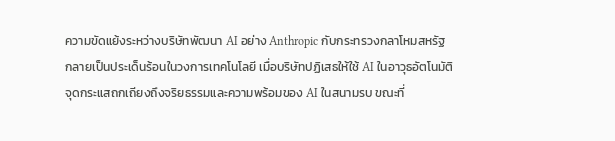ความขัดแย้งระหว่างบริษัทพัฒนา AI อย่าง Anthropic กับกระทรวงกลาโหมสหรัฐ กลายเป็นประเด็นร้อนในวงการเทคโนโลยี เมื่อบริษัทปฏิเสธให้ใช้ AI ในอาวุธอัตโนมัติ จุดกระแสถกเถียงถึงจริยธรรมและความพร้อมของ AI ในสนามรบ ขณะที่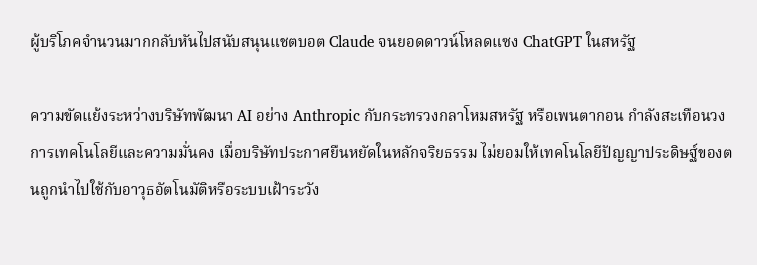ผู้บริโภคจำนวนมากกลับหันไปสนับสนุนแชตบอต Claude จนยอดดาวน์โหลดแซง ChatGPT ในสหรัฐ

ความขัดแย้งระหว่างบริษัทพัฒนา AI อย่าง Anthropic กับกระทรวงกลาโหมสหรัฐ หรือเพนตากอน กำลังสะเทือนวงการเทคโนโลยีและความมั่นคง เมื่อบริษัทประกาศยืนหยัดในหลักจริยธรรม ไม่ยอมให้เทคโนโลยีปัญญาประดิษฐ์ของตนถูกนำไปใช้กับอาวุธอัตโนมัติหรือระบบเฝ้าระวัง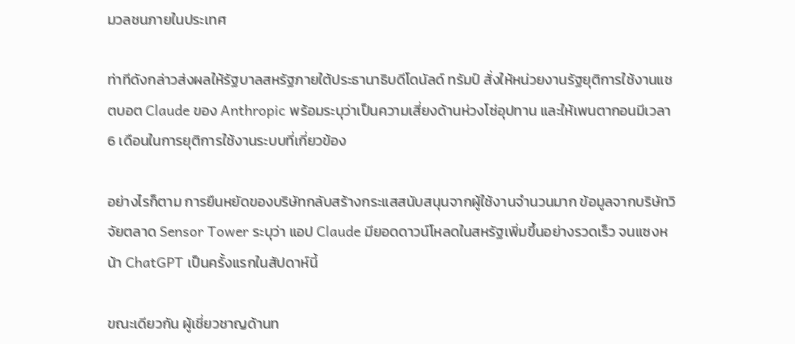มวลชนภายในประเทศ

ท่าทีดังกล่าวส่งผลให้รัฐบาลสหรัฐภายใต้ประธานาธิบดีโดนัลด์ ทรัมป์ สั่งให้หน่วยงานรัฐยุติการใช้งานแชตบอต Claude ของ Anthropic พร้อมระบุว่าเป็นความเสี่ยงด้านห่วงโซ่อุปทาน และให้เพนตากอนมีเวลา 6 เดือนในการยุติการใช้งานระบบที่เกี่ยวข้อง

อย่างไรก็ตาม การยืนหยัดของบริษัทกลับสร้างกระแสสนับสนุนจากผู้ใช้งานจำนวนมาก ข้อมูลจากบริษัทวิจัยตลาด Sensor Tower ระบุว่า แอป Claude มียอดดาวน์โหลดในสหรัฐเพิ่มขึ้นอย่างรวดเร็ว จนแซงหน้า ChatGPT เป็นครั้งแรกในสัปดาห์นี้

ขณะเดียวกัน ผู้เชี่ยวชาญด้านท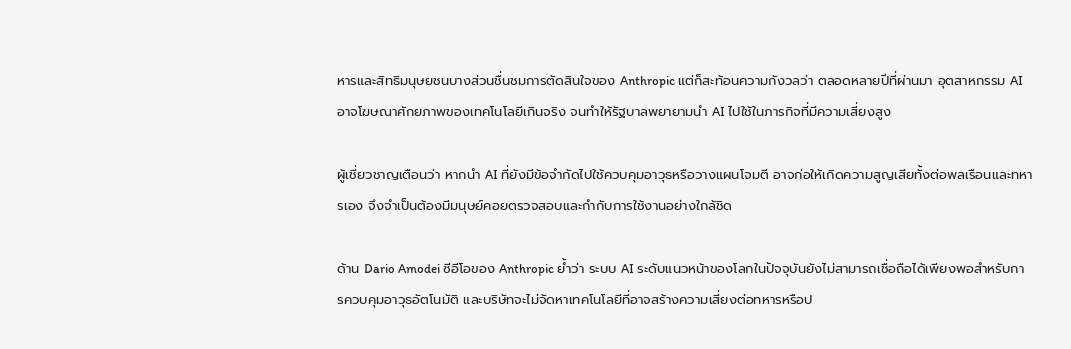หารและสิทธิมนุษยชนบางส่วนชื่นชมการตัดสินใจของ Anthropic แต่ก็สะท้อนความกังวลว่า ตลอดหลายปีที่ผ่านมา อุตสาหกรรม AI อาจโฆษณาศักยภาพของเทคโนโลยีเกินจริง จนทำให้รัฐบาลพยายามนำ AI ไปใช้ในภารกิจที่มีความเสี่ยงสูง

ผู้เชี่ยวชาญเตือนว่า หากนำ AI ที่ยังมีข้อจำกัดไปใช้ควบคุมอาวุธหรือวางแผนโจมตี อาจก่อให้เกิดความสูญเสียทั้งต่อพลเรือนและทหารเอง จึงจำเป็นต้องมีมนุษย์คอยตรวจสอบและกำกับการใช้งานอย่างใกล้ชิด

ด้าน Dario Amodei ซีอีโอของ Anthropic ย้ำว่า ระบบ AI ระดับแนวหน้าของโลกในปัจจุบันยังไม่สามารถเชื่อถือได้เพียงพอสำหรับการควบคุมอาวุธอัตโนมัติ และบริษัทจะไม่จัดหาเทคโนโลยีที่อาจสร้างความเสี่ยงต่อทหารหรือป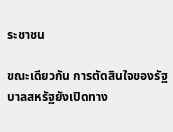ระชาชน

ขณะเดียวกัน การตัดสินใจของรัฐบาลสหรัฐยังเปิดทาง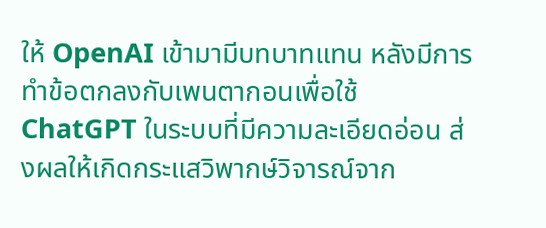ให้ OpenAI เข้ามามีบทบาทแทน หลังมีการทำข้อตกลงกับเพนตากอนเพื่อใช้ ChatGPT ในระบบที่มีความละเอียดอ่อน ส่งผลให้เกิดกระแสวิพากษ์วิจารณ์จาก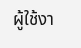ผู้ใช้งา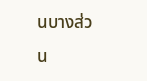นบางส่วน